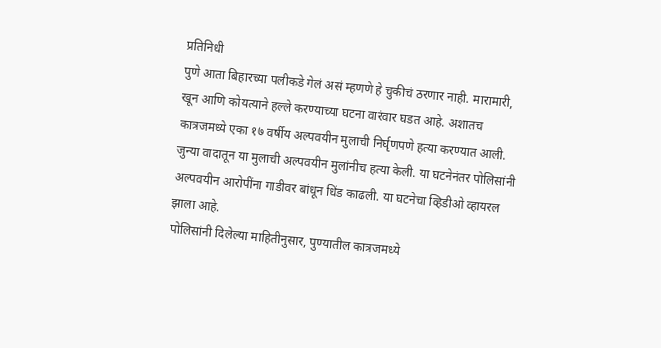प्रतिनिधी
पुणे आता बिहारच्या पलीकडे गेलं असं म्हणणे हे चुकीचं ठरणार नाही. मारामारी, खून आणि कोयत्याने हल्ले करण्याच्या घटना वारंवार घडत आहे. अशातच कात्रजमध्ये एका १७ वर्षीय अल्पवयीन मुलाची निर्घृणपणे हत्या करण्यात आली.
जुन्या वादातून या मुलाची अल्पवयीन मुलांनीच हत्या केली. या घटनेनंतर पोलिसांनी अल्पवयीन आरोपींना गाडीवर बांधून धिंड काढली. या घटनेचा व्हिडीओ व्हायरल झाला आहे.
पोलिसांनी दिलेल्या माहितीनुसार, पुण्यातील कात्रजमध्ये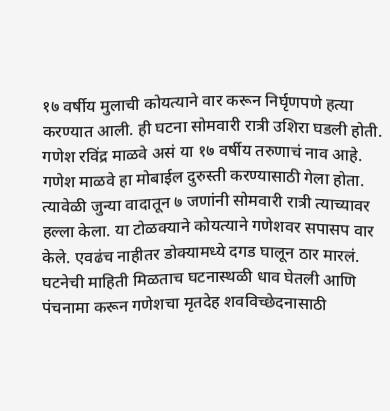१७ वर्षीय मुलाची कोयत्याने वार करून निर्घृणपणे हत्या करण्यात आली. ही घटना सोमवारी रात्री उशिरा घडली होती. गणेश रविंद्र माळवे असं या १७ वर्षीय तरुणाचं नाव आहे. गणेश माळवे हा मोबाईल दुरुस्ती करण्यासाठी गेला होता. त्यावेळी जुन्या वादातून ७ जणांनी सोमवारी रात्री त्याच्यावर हल्ला केला. या टोळक्याने कोयत्याने गणेशवर सपासप वार केले. एवढंच नाहीतर डोक्यामध्ये दगड घालून ठार मारलं.
घटनेची माहिती मिळताच घटनास्थळी धाव घेतली आणि पंचनामा करून गणेशचा मृतदेह शवविच्छेदनासाठी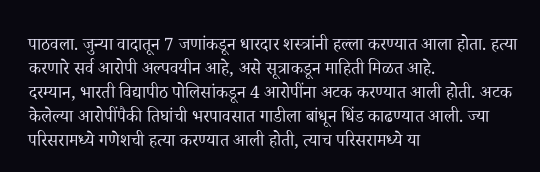पाठवला. जुन्या वादातून 7 जणांकडून धारदार शस्त्रांनी हल्ला करण्यात आला होता. हत्या करणारे सर्व आरोपी अल्पवयीन आहे, असे सूत्राकडून माहिती मिळत आहे.
दरम्यान, भारती विद्यापीठ पोलिसांकडून 4 आरोपींना अटक करण्यात आली होती. अटक केलेल्या आरोपींपैकी तिघांची भरपावसात गाडीला बांधून धिंड काढण्यात आली. ज्या परिसरामध्ये गणेशची हत्या करण्यात आली होती, त्याच परिसरामध्ये या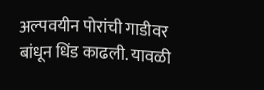अल्पवयीन पोरांची गाडीवर बांधून धिंड काढली. यावळी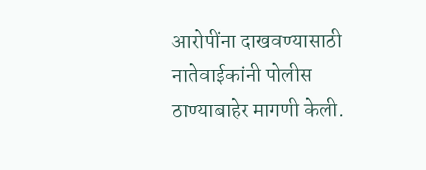आरोपींना दाखवण्यासाठी नातेवाईकांनी पोलीस ठाण्याबाहेर मागणी केली.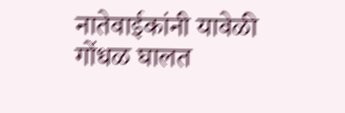नातेवाईकांनी यावेळी गोंधळ घालत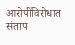आरोपींविरोधात संताप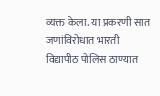व्यक्त केला. या प्रकरणी सात जणांविरोधात भारती विद्यापीठ पोलिस ठाण्यात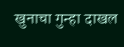खुनाचा गुन्हा दाखल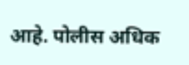आहे. पोलीस अधिक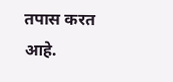तपास करत आहे.